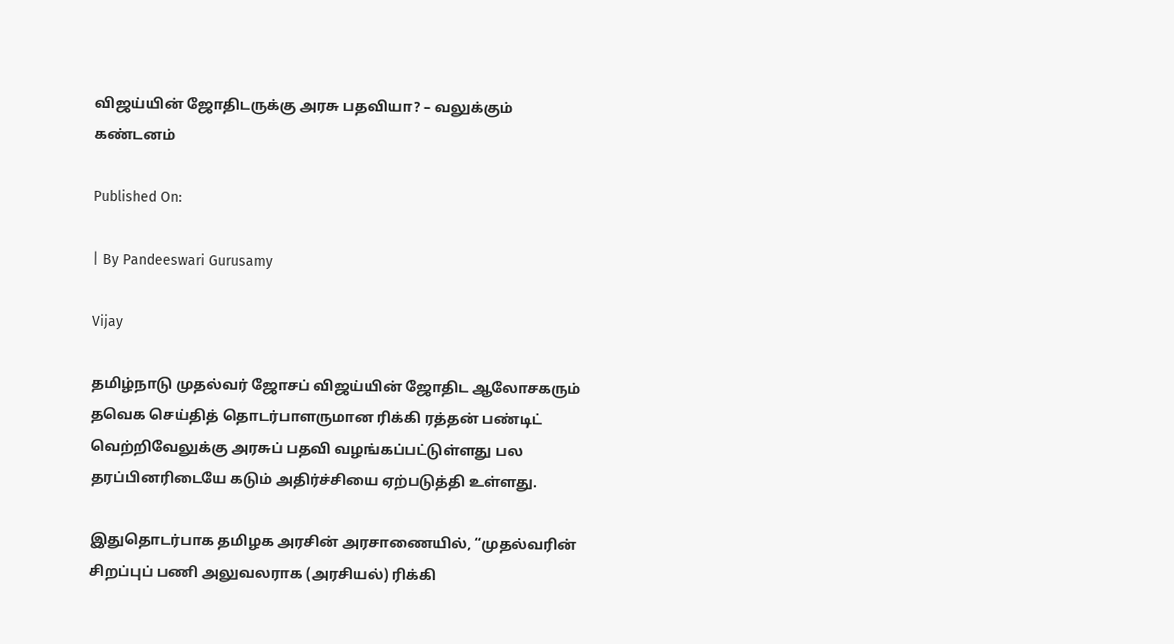விஜய்யின் ஜோதிடருக்கு அரசு பதவியா? – வலுக்கும் கண்டனம்

Published On:

| By Pandeeswari Gurusamy

Vijay

தமிழ்நாடு முதல்வர் ஜோசப் விஜய்யின் ஜோதிட ஆலோசகரும் தவெக செய்தித் தொடர்பாளருமான ரிக்கி ரத்தன் பண்டிட் வெற்றிவேலுக்கு அரசுப் பதவி வழங்கப்பட்டுள்ளது பல தரப்பினரிடையே கடும் அதிர்ச்சியை ஏற்படுத்தி உள்ளது.

இதுதொடர்பாக தமிழக அரசின் அரசாணையில், “முதல்வரின் சிறப்புப் பணி அலுவலராக (அரசியல்) ரிக்கி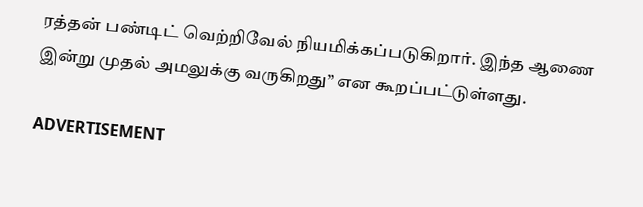ரத்தன் பண்டிட் வெற்றிவேல் நியமிக்கப்படுகிறார். இந்த ஆணை இன்று முதல் அமலுக்கு வருகிறது” என கூறப்பட்டுள்ளது.

ADVERTISEMENT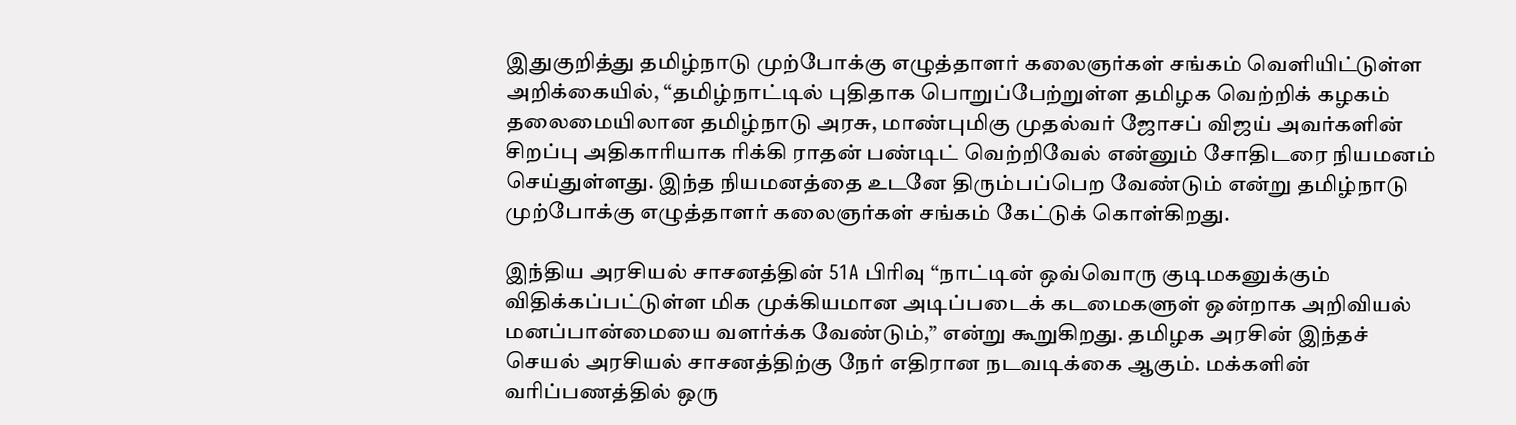இதுகுறித்து தமிழ்நாடு முற்போக்கு எழுத்தாளர் கலைஞர்கள் சங்கம் வெளியிட்டுள்ள அறிக்கையில், “தமிழ்நாட்டில் புதிதாக பொறுப்பேற்றுள்ள தமிழக வெற்றிக் கழகம் தலைமையிலான தமிழ்நாடு அரசு, மாண்புமிகு முதல்வர் ஜோசப் விஜய் அவர்களின் சிறப்பு அதிகாரியாக ரிக்கி ராதன் பண்டிட் வெற்றிவேல் என்னும் சோதிடரை நியமனம் செய்துள்ளது. இந்த நியமனத்தை உடனே திரும்பப்பெற வேண்டும் என்று தமிழ்நாடு முற்போக்கு எழுத்தாளர் கலைஞர்கள் சங்கம் கேட்டுக் கொள்கிறது.

இந்திய அரசியல் சாசனத்தின் 51A பிரிவு “நாட்டின் ஒவ்வொரு குடிமகனுக்கும் விதிக்கப்பட்டுள்ள மிக முக்கியமான அடிப்படைக் கடமைகளுள் ஒன்றாக அறிவியல் மனப்பான்மையை வளர்க்க வேண்டும்,” என்று கூறுகிறது. தமிழக அரசின் இந்தச் செயல் அரசியல் சாசனத்திற்கு நேர் எதிரான நடவடிக்கை ஆகும். மக்களின் வரிப்பணத்தில் ஒரு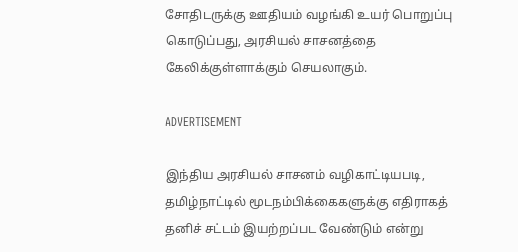சோதிடருக்கு ஊதியம் வழங்கி உயர் பொறுப்பு கொடுப்பது, அரசியல் சாசனத்தை கேலிக்குள்ளாக்கும் செயலாகும்.

ADVERTISEMENT

இந்திய அரசியல் சாசனம் வழிகாட்டியபடி, தமிழ்நாட்டில் மூடநம்பிக்கைகளுக்கு எதிராகத் தனிச் சட்டம் இயற்றப்பட வேண்டும் என்று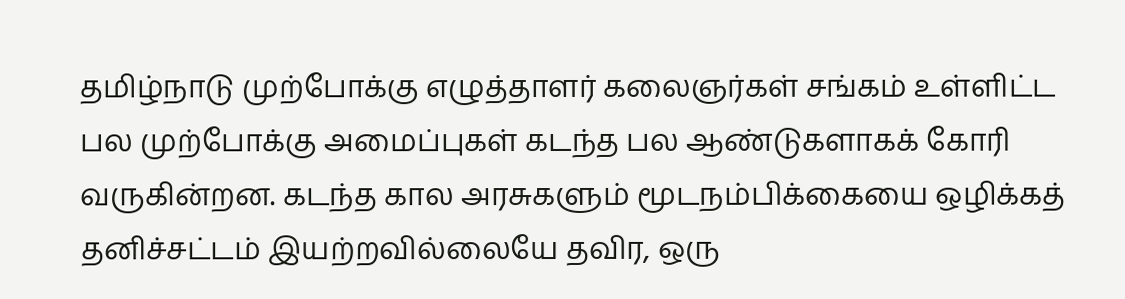தமிழ்நாடு முற்போக்கு எழுத்தாளர் கலைஞர்கள் சங்கம் உள்ளிட்ட பல முற்போக்கு அமைப்புகள் கடந்த பல ஆண்டுகளாகக் கோரி வருகின்றன. கடந்த கால அரசுகளும் மூடநம்பிக்கையை ஒழிக்கத் தனிச்சட்டம் இயற்றவில்லையே தவிர, ஒரு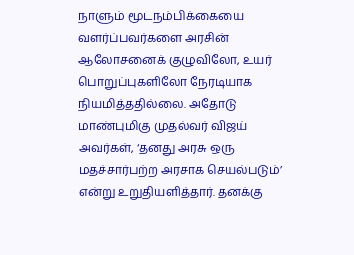நாளும் மூடநம்பிக்கையை வளர்ப்பவர்களை அரசின் ஆலோசனைக் குழுவிலோ, உயர் பொறுப்புகளிலோ நேரடியாக நியமித்ததில்லை. அதோடு மாண்புமிகு முதல்வர் விஜய் அவர்கள், ‘தனது அரசு ஒரு மதச்சார்பற்ற அரசாக செயல்படும்’ என்று உறுதியளித்தார். தனக்கு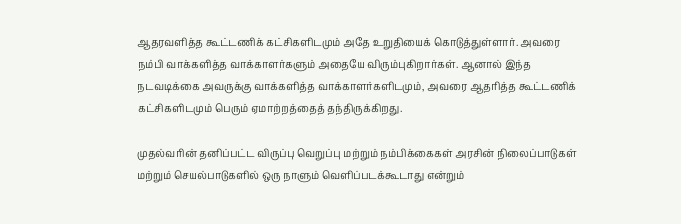ஆதரவளித்த கூட்டணிக் கட்சிகளிடமும் அதே உறுதியைக் கொடுத்துள்ளார். அவரை நம்பி வாக்களித்த வாக்காளர்களும் அதையே விரும்புகிறார்கள். ஆனால் இந்த நடவடிக்கை அவருக்கு வாக்களித்த வாக்காளர்களிடமும், அவரை ஆதரித்த கூட்டணிக் கட்சிகளிடமும் பெரும் ஏமாற்றத்தைத் தந்திருக்கிறது.

முதல்வரின் தனிப்பட்ட விருப்பு வெறுப்பு மற்றும் நம்பிக்கைகள் அரசின் நிலைப்பாடுகள் மற்றும் செயல்பாடுகளில் ஒரு நாளும் வெளிப்படக்கூடாது என்றும்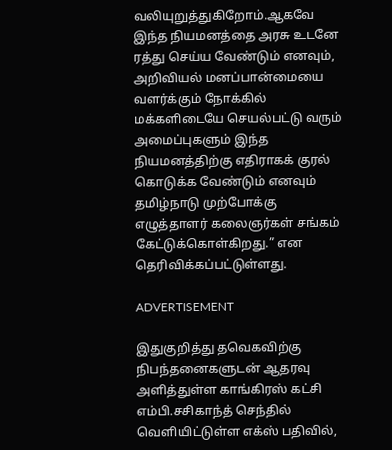வலியுறுத்துகிறோம்.ஆகவே இந்த நியமனத்தை அரசு உடனே ரத்து செய்ய வேண்டும் எனவும், அறிவியல் மனப்பான்மையை வளர்க்கும் நோக்கில் மக்களிடையே செயல்பட்டு வரும் அமைப்புகளும் இந்த நியமனத்திற்கு எதிராகக் குரல் கொடுக்க வேண்டும் எனவும் தமிழ்நாடு முற்போக்கு எழுத்தாளர் கலைஞர்கள் சங்கம் கேட்டுக்கொள்கிறது.” என தெரிவிக்கப்பட்டுள்ளது.

ADVERTISEMENT

இதுகுறித்து தவெகவிற்கு நிபந்தனைகளுடன் ஆதரவு அளித்துள்ள காங்கிரஸ் கட்சி எம்பி.சசிகாந்த் செந்தில் வெளியிட்டுள்ள எக்ஸ் பதிவில்,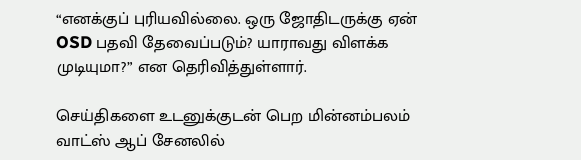“எனக்குப் புரியவில்லை. ஒரு ஜோதிடருக்கு ஏன் OSD பதவி தேவைப்படும்? யாராவது விளக்க முடியுமா?” என தெரிவித்துள்ளார்.

செய்திகளை உடனுக்குடன் பெற மின்னம்பலம் வாட்ஸ் ஆப் சேனலில்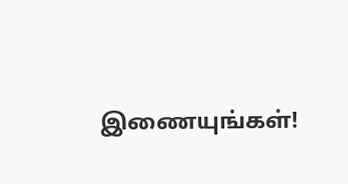இணையுங்கள்!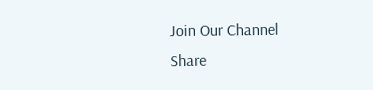Join Our Channel
Share